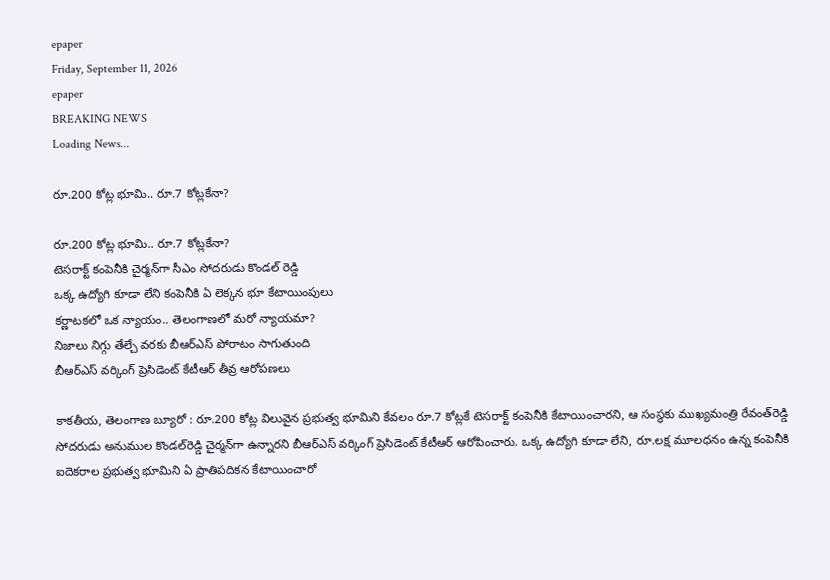epaper
Friday, September 11, 2026
epaper
BREAKING NEWS
Loading News...

రూ.200 కోట్ల భూమి.. రూ.7 కోట్లకేనా?

రూ.200 కోట్ల భూమి.. రూ.7 కోట్లకేనా?
టెసరాక్ట్ కంపెనీకి చైర్మ‌న్‌గా సీఎం సోద‌రుడు కొండ‌ల్ రెడ్డి
ఒక్క ఉద్యోగి కూడా లేని కంపెనీకి ఏ లెక్క‌న భూ కేటాయింపులు
కర్ణాటకలో ఒక న్యాయం.. తెలంగాణలో మరో న్యాయమా?
నిజాలు నిగ్గు తేల్చే వ‌ర‌కు బీఆర్ఎస్ పోరాటం సాగుతుంది
బీఆర్‌ఎస్‌ వర్కింగ్‌ ప్రెసిడెంట్‌ కేటీఆర్‌ తీవ్ర ఆరోపణలు

కాకతీయ, తెలంగాణ బ్యూరో : రూ.200 కోట్ల విలువైన ప్రభుత్వ భూమిని కేవలం రూ.7 కోట్లకే టెసరాక్ట్‌ కంపెనీకి కేటాయించారని, ఆ సంస్థకు ముఖ్యమంత్రి రేవంత్‌రెడ్డి సోదరుడు అనుముల కొండల్‌రెడ్డి చైర్మన్‌గా ఉన్నారని బీఆర్‌ఎస్‌ వర్కింగ్‌ ప్రెసిడెంట్‌ కేటీఆర్‌ ఆరోపించారు. ఒక్క ఉద్యోగి కూడా లేని, రూ.లక్ష మూలధనం ఉన్న కంపెనీకి ఐదెకరాల ప్రభుత్వ భూమిని ఏ ప్రాతిపదికన కేటాయించారో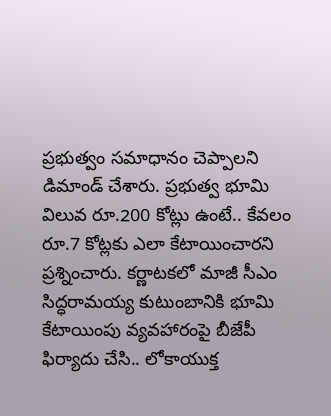ప్రభుత్వం సమాధానం చెప్పాలని డిమాండ్‌ చేశారు. ప్రభుత్వ భూమి విలువ రూ.200 కోట్లు ఉంటే.. కేవలం రూ.7 కోట్లకు ఎలా కేటాయించారని ప్రశ్నించారు. కర్ణాటకలో మాజీ సీఎం సిద్ధరామయ్య కుటుంబానికి భూమి కేటాయింపు వ్యవహారంపై బీజేపీ ఫిర్యాదు చేసి.. లోకాయుక్త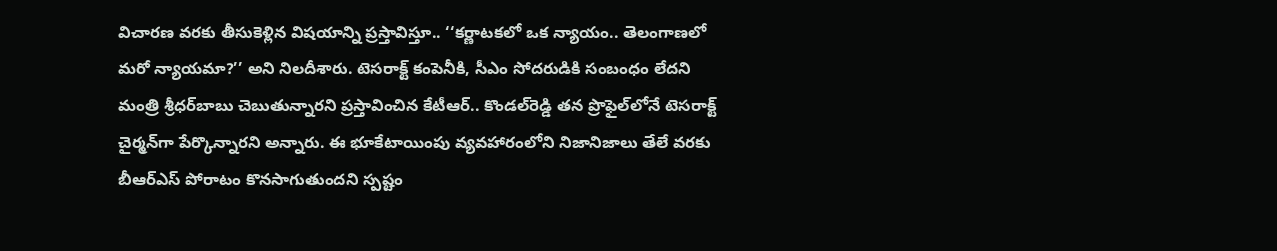విచారణ వరకు తీసుకెళ్లిన విషయాన్ని ప్రస్తావిస్తూ.. ‘‘కర్ణాటకలో ఒక న్యాయం.. తెలంగాణలో మరో న్యాయమా?’’ అని నిలదీశారు. టెసరాక్ట్‌ కంపెనీకి, సీఎం సోదరుడికి సంబంధం లేదని మంత్రి శ్రీధర్‌బాబు చెబుతున్నారని ప్రస్తావించిన కేటీఆర్‌.. కొండల్‌రెడ్డి తన ప్రొఫైల్‌లోనే టెసరాక్ట్‌ చైర్మన్‌గా పేర్కొన్నారని అన్నారు. ఈ భూకేటాయింపు వ్యవహారంలోని నిజానిజాలు తేలే వరకు బీఆర్‌ఎస్‌ పోరాటం కొనసాగుతుందని స్పష్టం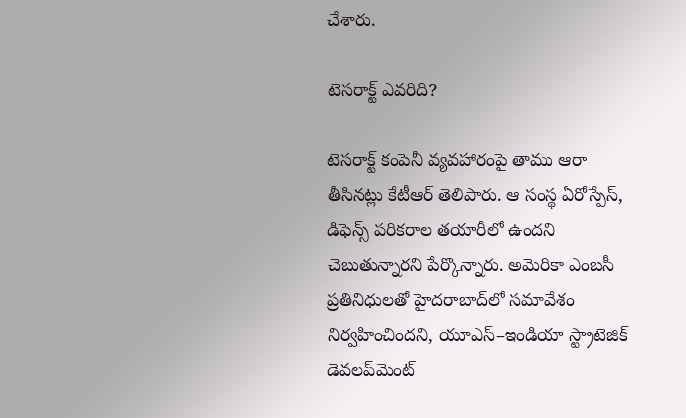చేశారు.

టెసరాక్ట్‌ ఎవరిది?

టెసరాక్ట్‌ కంపెనీ వ్యవహారంపై తాము ఆరా తీసినట్లు కేటీఆర్‌ తెలిపారు. ఆ సంస్థ ఏరోస్పేస్‌, డిఫెన్స్‌ పరికరాల తయారీలో ఉందని చెబుతున్నారని పేర్కొన్నారు. అమెరికా ఎంబసీ ప్రతినిధులతో హైదరాబాద్‌లో సమావేశం నిర్వహించిందని, యూఎస్‌–ఇండియా స్ట్రాటెజిక్‌ డెవలప్‌మెంట్‌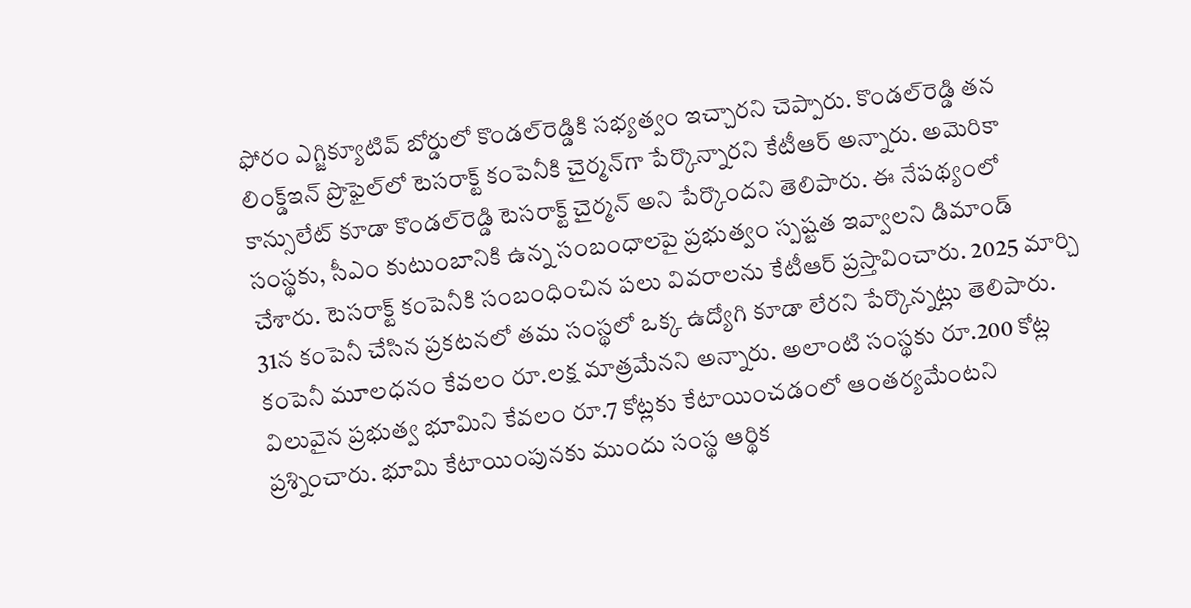ఫోరం ఎగ్జిక్యూటివ్‌ బోర్డులో కొండల్‌రెడ్డికి సభ్యత్వం ఇచ్చారని చెప్పారు. కొండల్‌రెడ్డి తన లింక్డ్‌ఇన్‌ ప్రొఫైల్‌లో టెసరాక్ట్‌ కంపెనీకి చైర్మన్‌గా పేర్కొన్నారని కేటీఆర్‌ అన్నారు. అమెరికా కాన్సులేట్‌ కూడా కొండల్‌రెడ్డి టెసరాక్ట్‌ చైర్మన్‌ అని పేర్కొందని తెలిపారు. ఈ నేపథ్యంలో సంస్థకు, సీఎం కుటుంబానికి ఉన్న సంబంధాలపై ప్రభుత్వం స్పష్టత ఇవ్వాలని డిమాండ్‌ చేశారు. టెసరాక్ట్‌ కంపెనీకి సంబంధించిన పలు వివరాలను కేటీఆర్‌ ప్రస్తావించారు. 2025 మార్చి 31న కంపెనీ చేసిన ప్రకటనలో తమ సంస్థలో ఒక్క ఉద్యోగి కూడా లేరని పేర్కొన్నట్లు తెలిపారు. కంపెనీ మూలధనం కేవలం రూ.లక్ష మాత్రమేనని అన్నారు. అలాంటి సంస్థకు రూ.200 కోట్ల విలువైన ప్రభుత్వ భూమిని కేవలం రూ.7 కోట్లకు కేటాయించడంలో ఆంతర్యమేంటని ప్రశ్నించారు. భూమి కేటాయింపునకు ముందు సంస్థ ఆర్థిక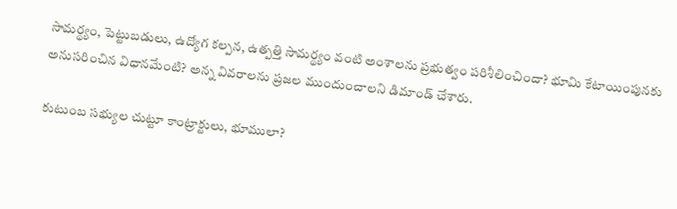సామర్థ్యం, పెట్టుబడులు, ఉద్యోగ కల్పన, ఉత్పత్తి సామర్థ్యం వంటి అంశాలను ప్రభుత్వం పరిశీలించిందా? భూమి కేటాయింపునకు అనుసరించిన విధానమేంటి? అన్న వివరాలను ప్రజల ముందుంచాలని డిమాండ్‌ చేశారు.

కుటుంబ సభ్యుల చుట్టూ కాంట్రాక్టులు, భూములా?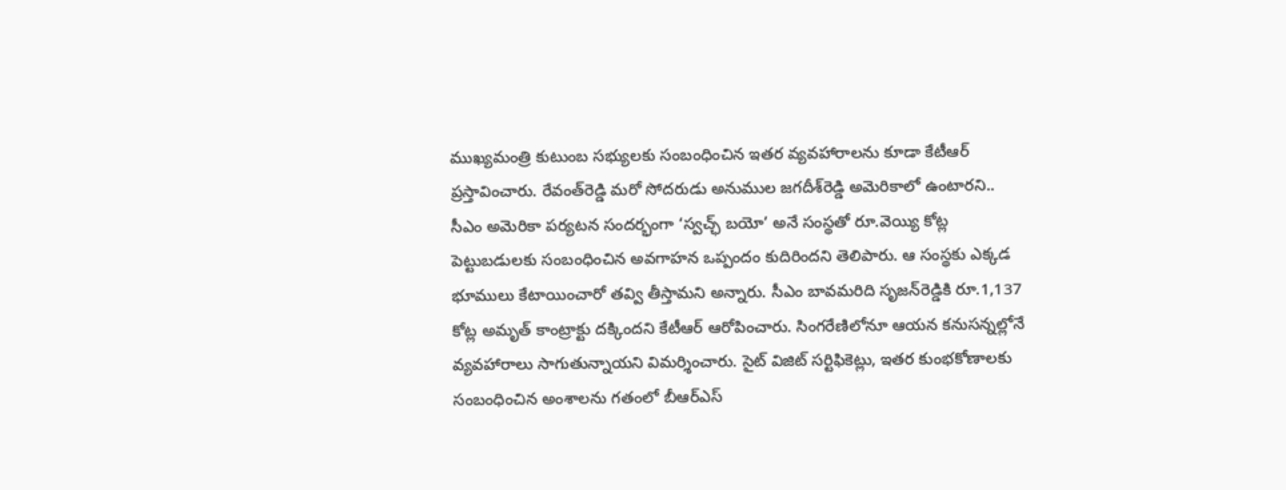ముఖ్యమంత్రి కుటుంబ సభ్యులకు సంబంధించిన ఇతర వ్యవహారాలను కూడా కేటీఆర్‌ ప్రస్తావించారు. రేవంత్‌రెడ్డి మరో సోదరుడు అనుముల జగదీశ్‌రెడ్డి అమెరికాలో ఉంటారని.. సీఎం అమెరికా పర్యటన సందర్భంగా ‘స్వచ్ఛ్‌ బయో’ అనే సంస్థతో రూ.వెయ్యి కోట్ల పెట్టుబడులకు సంబంధించిన అవగాహన ఒప్పందం కుదిరిందని తెలిపారు. ఆ సంస్థకు ఎక్కడ భూములు కేటాయించారో తవ్వి తీస్తామని అన్నారు. సీఎం బావమరిది సృజన్‌రెడ్డికి రూ.1,137 కోట్ల అమృత్‌ కాంట్రాక్టు దక్కిందని కేటీఆర్‌ ఆరోపించారు. సింగరేణిలోనూ ఆయన కనుసన్నల్లోనే వ్యవహారాలు సాగుతున్నాయని విమర్శించారు. సైట్‌ విజిట్‌ సర్టిఫికెట్లు, ఇతర కుంభకోణాలకు సంబంధించిన అంశాలను గతంలో బీఆర్‌ఎస్‌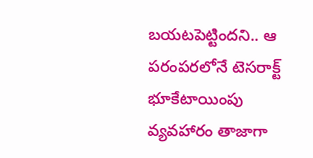బయటపెట్టిందని.. ఆ పరంపరలోనే టెసరాక్ట్‌ భూకేటాయింపు వ్యవహారం తాజాగా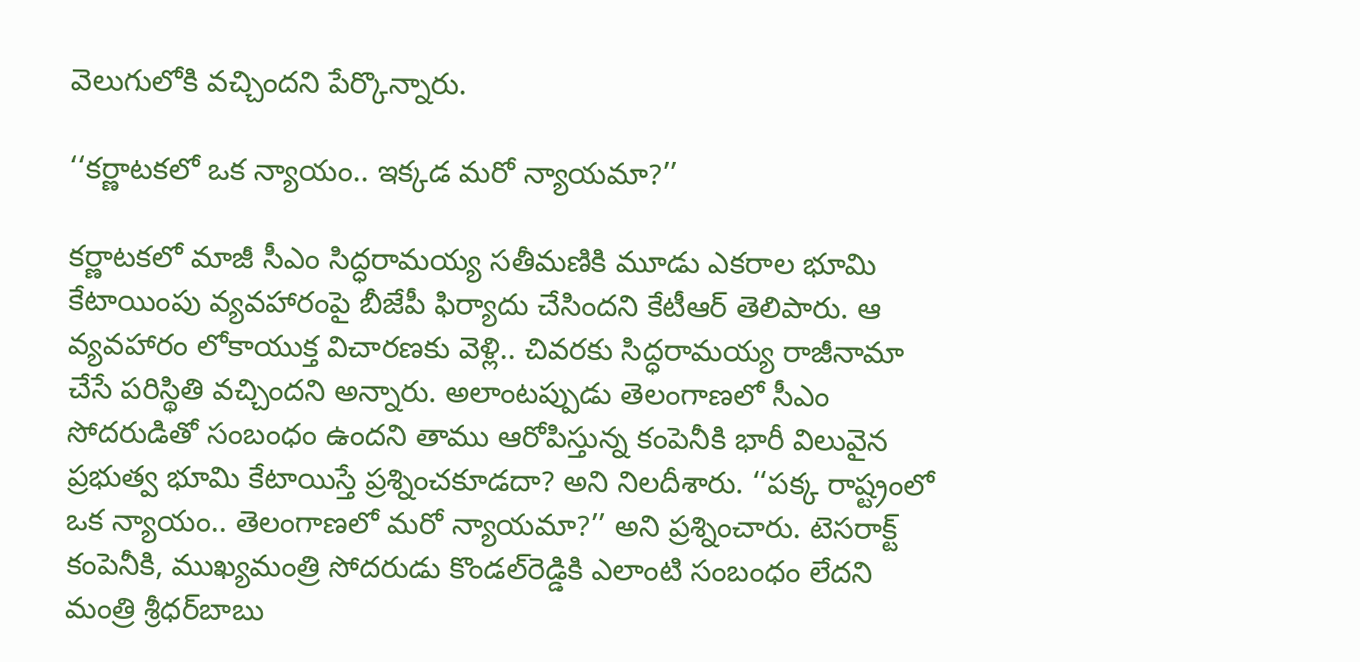వెలుగులోకి వచ్చిందని పేర్కొన్నారు.

‘‘కర్ణాటకలో ఒక న్యాయం.. ఇక్కడ మరో న్యాయమా?’’

కర్ణాటకలో మాజీ సీఎం సిద్ధరామయ్య సతీమణికి మూడు ఎకరాల భూమి కేటాయింపు వ్యవహారంపై బీజేపీ ఫిర్యాదు చేసిందని కేటీఆర్‌ తెలిపారు. ఆ వ్యవహారం లోకాయుక్త విచారణకు వెళ్లి.. చివరకు సిద్ధరామయ్య రాజీనామా చేసే పరిస్థితి వచ్చిందని అన్నారు. అలాంటప్పుడు తెలంగాణలో సీఎం సోదరుడితో సంబంధం ఉందని తాము ఆరోపిస్తున్న కంపెనీకి భారీ విలువైన ప్రభుత్వ భూమి కేటాయిస్తే ప్రశ్నించకూడదా? అని నిలదీశారు. ‘‘పక్క రాష్ట్రంలో ఒక న్యాయం.. తెలంగాణలో మరో న్యాయమా?’’ అని ప్రశ్నించారు. టెసరాక్ట్‌ కంపెనీకి, ముఖ్యమంత్రి సోదరుడు కొండల్‌రెడ్డికి ఎలాంటి సంబంధం లేదని మంత్రి శ్రీధర్‌బాబు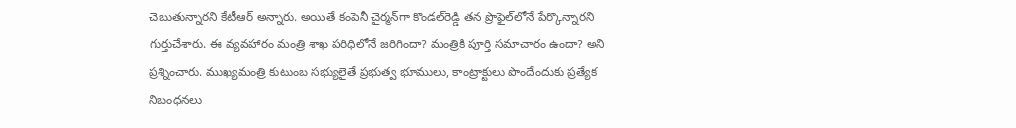చెబుతున్నారని కేటీఆర్‌ అన్నారు. అయితే కంపెనీ చైర్మన్‌గా కొండల్‌రెడ్డి తన ప్రొఫైల్‌లోనే పేర్కొన్నారని గుర్తుచేశారు. ఈ వ్యవహారం మంత్రి శాఖ పరిధిలోనే జరిగిందా? మంత్రికి పూర్తి సమాచారం ఉందా? అని ప్రశ్నించారు. ముఖ్యమంత్రి కుటుంబ సభ్యులైతే ప్రభుత్వ భూములు, కాంట్రాక్టులు పొందేందుకు ప్రత్యేక నిబంధనలు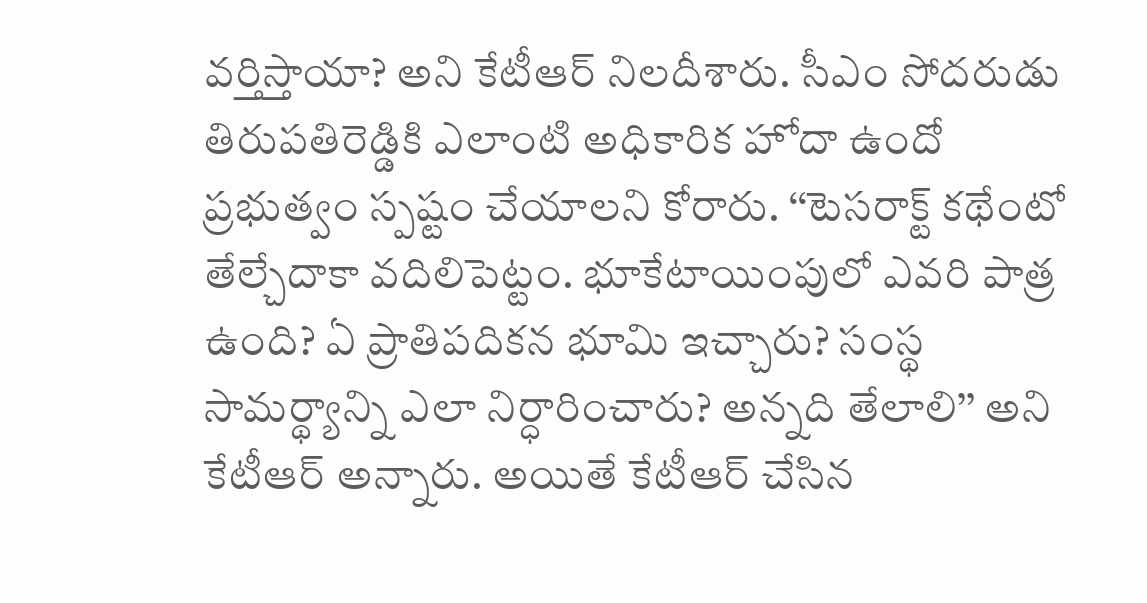వర్తిస్తాయా? అని కేటీఆర్‌ నిలదీశారు. సీఎం సోదరుడు తిరుపతిరెడ్డికి ఎలాంటి అధికారిక హోదా ఉందో ప్రభుత్వం స్పష్టం చేయాలని కోరారు. ‘‘టెసరాక్ట్‌ కథేంటో తేల్చేదాకా వదిలిపెట్టం. భూకేటాయింపులో ఎవరి పాత్ర ఉంది? ఏ ప్రాతిపదికన భూమి ఇచ్చారు? సంస్థ సామర్థ్యాన్ని ఎలా నిర్ధారించారు? అన్నది తేలాలి’’ అని కేటీఆర్‌ అన్నారు. అయితే కేటీఆర్‌ చేసిన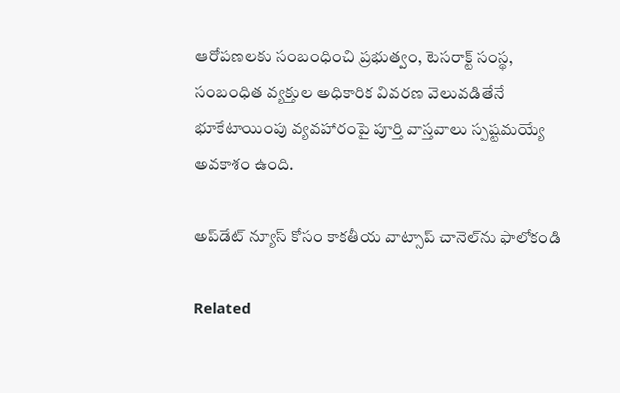ఆరోపణలకు సంబంధించి ప్రభుత్వం, టెసరాక్ట్‌ సంస్థ, సంబంధిత వ్యక్తుల అధికారిక వివరణ వెలువడితేనే భూకేటాయింపు వ్యవహారంపై పూర్తి వాస్తవాలు స్పష్టమయ్యే అవకాశం ఉంది.

అప్‌డేట్ న్యూస్ కోసం కాక‌తీయ వాట్సాప్ చానెల్‌ను ఫాలోకండి

Related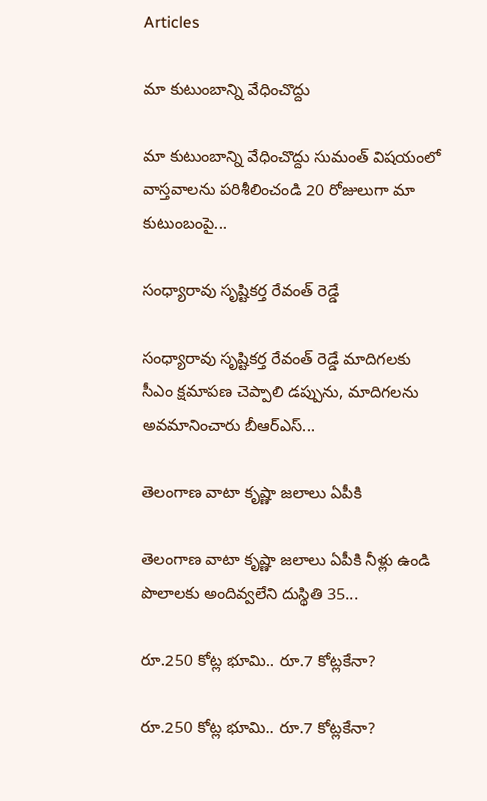Articles

మా కుటుంబాన్ని వేధించొద్దు

మా కుటుంబాన్ని వేధించొద్దు సుమంత్ విష‌యంలో వాస్తవాలను ప‌రిశీలించండి 20 రోజులుగా మా కుటుంబంపై...

సంధ్యారావు సృష్టికర్త రేవంత్‌ రెడ్డే

సంధ్యారావు సృష్టికర్త రేవంత్‌ రెడ్డే మాదిగలకు సీఎం క్షమాపణ చెప్పాలి డప్పును, మాదిగలను అవమానించారు బీఆర్‌ఎస్‌...

తెలంగాణ వాటా కృష్ణా జలాలు ఏపీకి

తెలంగాణ వాటా కృష్ణా జలాలు ఏపీకి నీళ్లు ఉండి పొలాలకు అందివ్వ‌లేని దుస్థితి 35...

రూ.250 కోట్ల భూమి.. రూ.7 కోట్లకేనా?

రూ.250 కోట్ల భూమి.. రూ.7 కోట్లకేనా?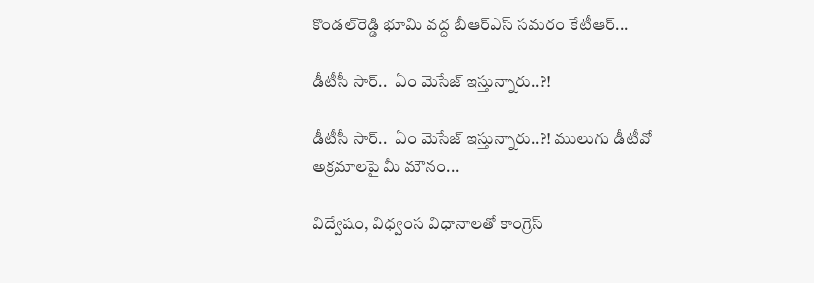కొండల్‌రెడ్డి భూమి వద్ద బీఆర్‌ఎస్‌ సమరం కేటీఆర్‌...

డీటీసీ సార్‌..  ఏం మెసేజ్ ఇస్తున్నారు..?!

డీటీసీ సార్‌..  ఏం మెసేజ్ ఇస్తున్నారు..?! ములుగు డీటీవో అక్ర‌మాల‌పై మీ మౌనం...

విద్వేషం, విధ్వంస విధానాలతో కాంగ్రెస్‌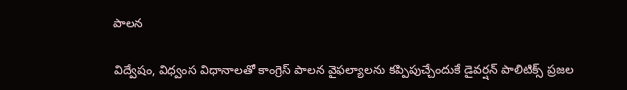పాలన

విద్వేషం, విధ్వంస విధానాలతో కాంగ్రెస్‌ పాలన వైఫల్యాలను కప్పిపుచ్చేందుకే డైవర్షన్‌ పాలిటిక్స్‌ ప్రజల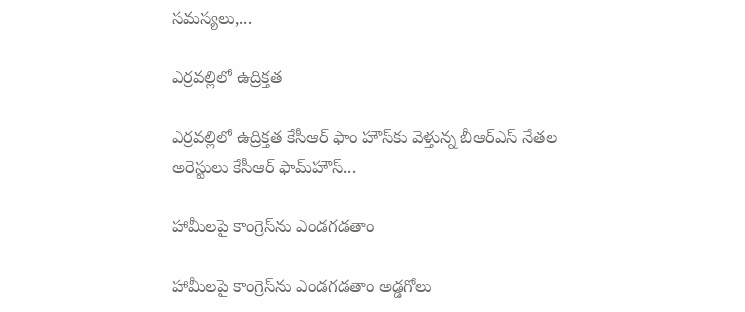సమస్యలు,...

ఎర్రవల్లిలో ఉద్రిక్తత

ఎర్రవల్లిలో ఉద్రిక్తత కేసీఆర్ ఫాం హౌస్‌కు వెళ్తున్న బీఆర్‌ఎస్‌ నేతల అరెస్టులు కేసీఆర్‌ ఫామ్‌హౌస్‌...

హామీలపై కాంగ్రెస్‌ను ఎండగడతాం

హామీలపై కాంగ్రెస్‌ను ఎండగడతాం అడ్డగోలు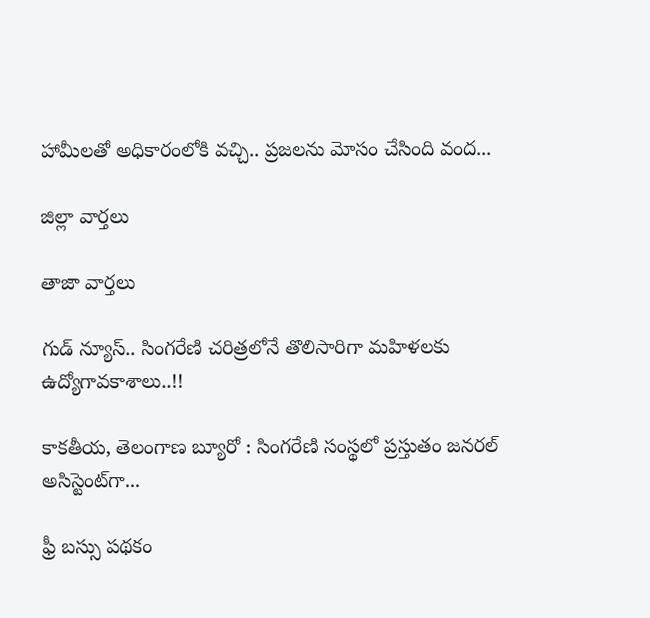హామీలతో అధికారంలోకి వచ్చి.. ప్రజలను మోసం చేసింది వంద...

జిల్లా వార్త‌లు

తాజా వార్త‌లు

గుడ్ న్యూస్.. సింగరేణి చరిత్రలోనే తొలిసారిగా మ‌హిళ‌ల‌కు ఉద్యోగావ‌కాశాలు..!!

కాక‌తీయ‌, తెలంగాణ బ్యూరో : సింగరేణి సంస్థలో ప్రస్తుతం జనరల్ అసిస్టెంట్‌గా...

ఫ్రీ బస్సు పథకం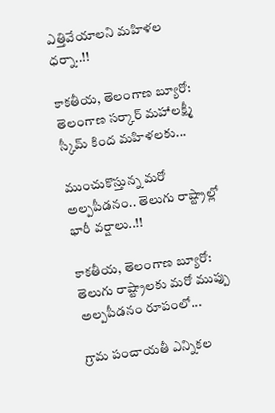ఎత్తివేయాలని మహిళల ధర్నా..!!

కాకతీయ, తెలంగాణ బ్యూరో: తెలంగాణ సర్కార్ మహాలక్ష్మీ స్కీమ్ కింద మహిళలకు...

ముంచుకొస్తున్న మరో అల్పపీడనం.. తెలుగు రాష్ట్రాల్లో భారీ వర్షాలు..!!

కాకతీయ, తెలంగాణ బ్యూరో: తెలుగు రాష్ట్రాలకు మరో ముప్పు అల్పపీడనం రూపంలో...

గ్రామ పంచాయ‌తీ ఎన్నిక‌ల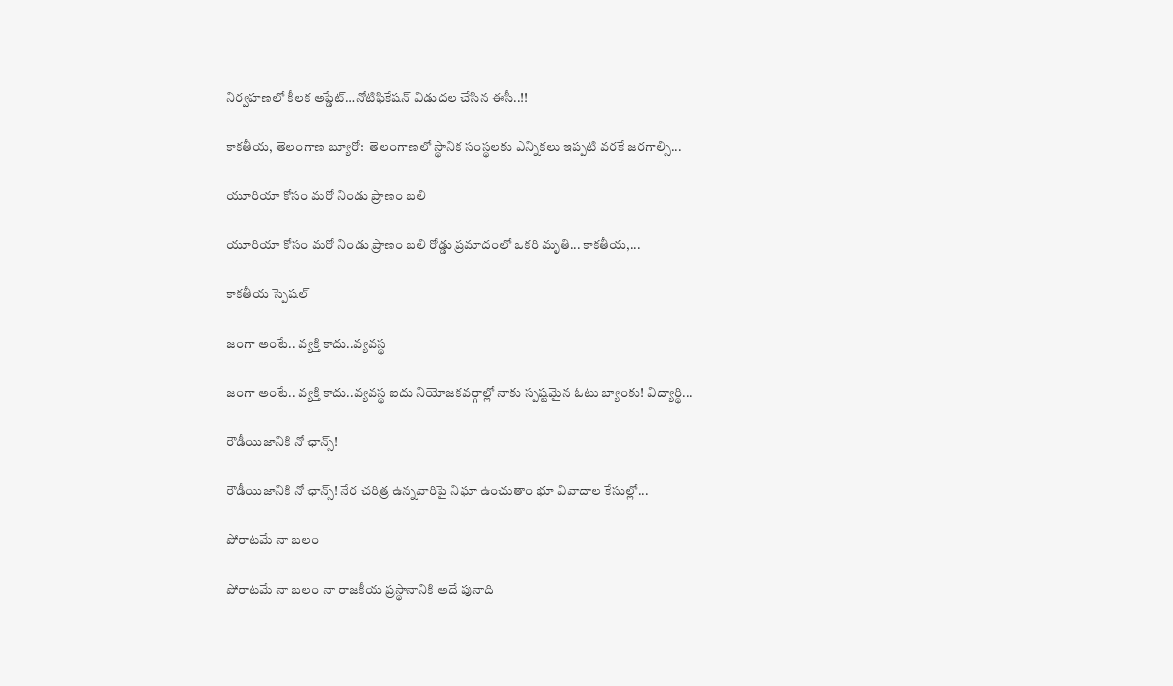నిర్వ‌హ‌ణ‌లో కీల‌క అప్డేట్‌…నోటిఫికేషన్ విడుదల చేసిన ఈసీ..!!

కాకతీయ, తెలంగాణ బ్యూరో:  తెలంగాణలో స్థానిక సంస్థలకు ఎన్నికలు ఇప్పటి వరకే జరగాల్సి...

యూరియా కోసం మరో నిండు ప్రాణం బలి

యూరియా కోసం మరో నిండు ప్రాణం బలి రోడ్డు ప్రమాదంలో ఒకరి మృతి... కాకతీయ,...

కాక‌తీయ స్పెష‌ల్‌

జంగా అంటే.. వ్య‌క్తి కాదు..వ్య‌వస్థ‌

జంగా అంటే.. వ్య‌క్తి కాదు..వ్య‌వస్థ‌ ఐదు నియోజ‌క‌వ‌ర్గాల్లో నాకు స్ప‌ష్ట‌మైన ఓటు బ్యాంకు! విద్యార్థి...

రౌడీయిజానికి నో ఛాన్స్‌!

రౌడీయిజానికి నో ఛాన్స్‌! నేర చరిత్ర ఉన్న‌వారిపై నిఘా ఉంచుతాం భూ వివాదాల కేసుల్లో...

పోరాటమే నా బలం

పోరాటమే నా బలం నా రాజకీయ ప్రస్థానానికి అదే పునాది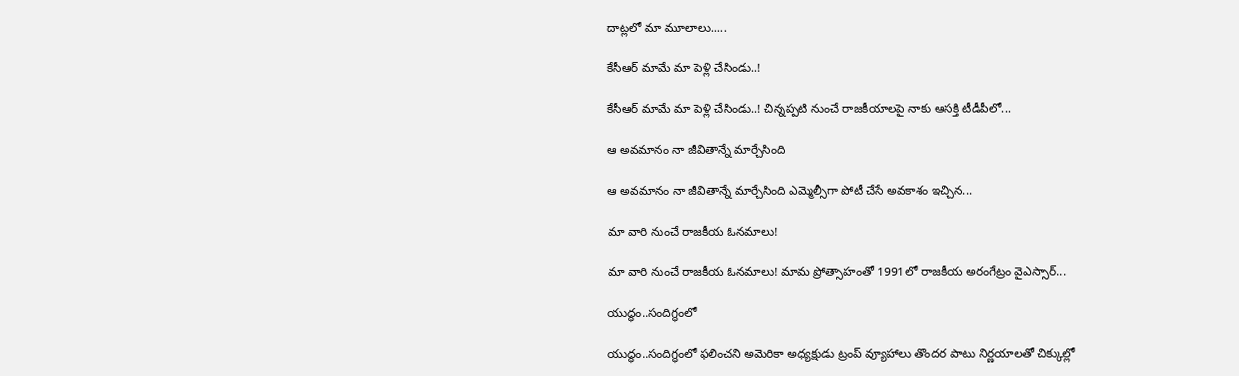దాట్లలో మా మూలాలు.....

కేసీఆర్‌ మామే మా పెళ్లి చేసిండు..!

కేసీఆర్‌ మామే మా పెళ్లి చేసిండు..! చిన్నప్ప‌టి నుంచే రాజకీయాలపై నాకు ఆసక్తి టీడీపీలో...

ఆ అవమానం నా జీవితాన్నే మార్చేసింది

ఆ అవమానం నా జీవితాన్నే మార్చేసింది ఎమ్మెల్సీగా పోటీ చేసే అవ‌కాశం ఇచ్చిన...

మా వారి నుంచే రాజకీయ ఓనమాలు!

మా వారి నుంచే రాజకీయ ఓనమాలు! మామ ప్రోత్సాహంతో 1991లో రాజకీయ అరంగేట్రం వైఎస్సార్‌...

యుద్ధం..సందిగ్ధంలో

యుద్ధం..సందిగ్ధంలో ఫ‌లించని అమెరికా అధ్య‌క్షుడు ట్రంప్ వ్యూహాలు తొంద‌ర పాటు నిర్ణ‌యాల‌తో చిక్కుల్లో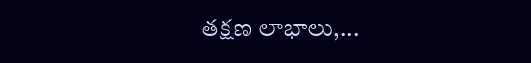తక్షణ లాభాలు,...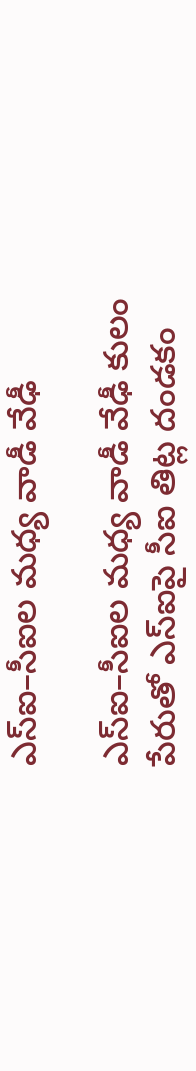ఎస్ఐ–సీఐల మ‌ధ్య వాడీ వేఢీ

ఎస్ఐ–సీఐల మ‌ధ్య వాడీ వేఢీ కులం పేరుతో ఎస్ఐపై సీఐ తిట్ల దండ‌కం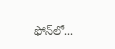ఫోన్‌లో...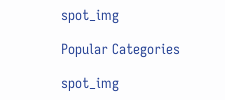spot_img

Popular Categories

spot_img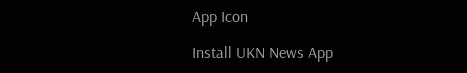App Icon

Install UKN News App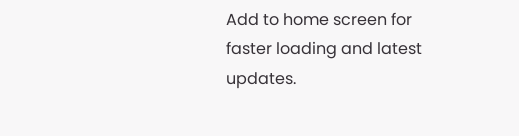Add to home screen for faster loading and latest updates.